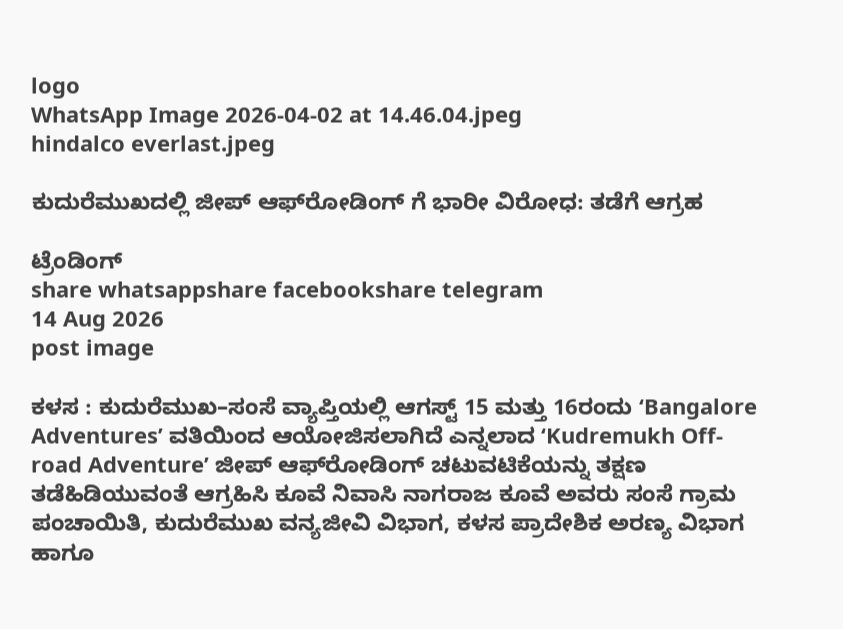logo
WhatsApp Image 2026-04-02 at 14.46.04.jpeg
hindalco everlast.jpeg

ಕುದುರೆಮುಖದಲ್ಲಿ ಜೀಪ್ ಆಫ್‌ರೋಡಿಂಗ್ ಗೆ ಭಾರೀ ವಿರೋಧ: ತಡೆಗೆ ಆಗ್ರಹ

ಟ್ರೆಂಡಿಂಗ್
share whatsappshare facebookshare telegram
14 Aug 2026
post image

ಕಳಸ : ಕುದುರೆಮುಖ–ಸಂಸೆ ವ್ಯಾಪ್ತಿಯಲ್ಲಿ ಆಗಸ್ಟ್ 15 ಮತ್ತು 16ರಂದು ‘Bangalore Adventures’ ವತಿಯಿಂದ ಆಯೋಜಿಸಲಾಗಿದೆ ಎನ್ನಲಾದ ‘Kudremukh Off-road Adventure’ ಜೀಪ್ ಆಫ್‌ರೋಡಿಂಗ್ ಚಟುವಟಿಕೆಯನ್ನು ತಕ್ಷಣ ತಡೆಹಿಡಿಯುವಂತೆ ಆಗ್ರಹಿಸಿ ಕೂವೆ ನಿವಾಸಿ ನಾಗರಾಜ ಕೂವೆ ಅವರು ಸಂಸೆ ಗ್ರಾಮ ಪಂಚಾಯಿತಿ, ಕುದುರೆಮುಖ ವನ್ಯಜೀವಿ ವಿಭಾಗ, ಕಳಸ ಪ್ರಾದೇಶಿಕ ಅರಣ್ಯ ವಿಭಾಗ ಹಾಗೂ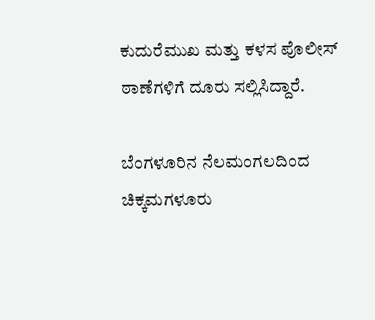ಕುದುರೆಮುಖ ಮತ್ತು ಕಳಸ ಪೊಲೀಸ್ ಠಾಣೆಗಳಿಗೆ ದೂರು ಸಲ್ಲಿಸಿದ್ದಾರೆ.

ಬೆಂಗಳೂರಿನ ನೆಲಮಂಗಲದಿಂದ ಚಿಕ್ಕಮಗಳೂರು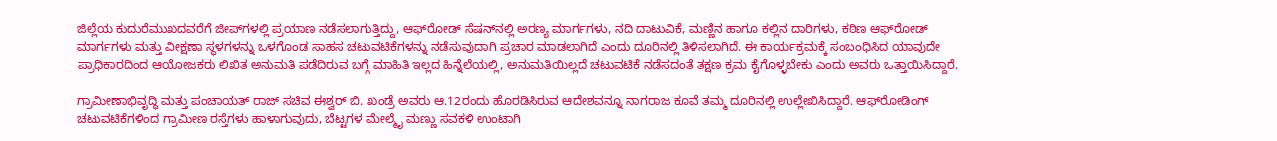ಜಿಲ್ಲೆಯ ಕುದುರೆಮುಖದವರೆಗೆ ಜೀಪ್‌ಗಳಲ್ಲಿ ಪ್ರಯಾಣ ನಡೆಸಲಾಗುತ್ತಿದ್ದು, ಆಫ್‌ರೋಡ್ ಸೆಷನ್‌ನಲ್ಲಿ ಅರಣ್ಯ ಮಾರ್ಗಗಳು, ನದಿ ದಾಟುವಿಕೆ, ಮಣ್ಣಿನ ಹಾಗೂ ಕಲ್ಲಿನ ದಾರಿಗಳು, ಕಠಿಣ ಆಫ್‌ರೋಡ್ ಮಾರ್ಗಗಳು ಮತ್ತು ವೀಕ್ಷಣಾ ಸ್ಥಳಗಳನ್ನು ಒಳಗೊಂಡ ಸಾಹಸ ಚಟುವಟಿಕೆಗಳನ್ನು ನಡೆಸುವುದಾಗಿ ಪ್ರಚಾರ ಮಾಡಲಾಗಿದೆ ಎಂದು ದೂರಿನಲ್ಲಿ ತಿಳಿಸಲಾಗಿದೆ. ಈ ಕಾರ್ಯಕ್ರಮಕ್ಕೆ ಸಂಬಂಧಿಸಿದ ಯಾವುದೇ ಪ್ರಾಧಿಕಾರದಿಂದ ಆಯೋಜಕರು ಲಿಖಿತ ಅನುಮತಿ ಪಡೆದಿರುವ ಬಗ್ಗೆ ಮಾಹಿತಿ ಇಲ್ಲದ ಹಿನ್ನೆಲೆಯಲ್ಲಿ, ಅನುಮತಿಯಿಲ್ಲದೆ ಚಟುವಟಿಕೆ ನಡೆಸದಂತೆ ತಕ್ಷಣ ಕ್ರಮ ಕೈಗೊಳ್ಳಬೇಕು ಎಂದು ಅವರು ಒತ್ತಾಯಿಸಿದ್ದಾರೆ.

ಗ್ರಾಮೀಣಾಭಿವೃದ್ಧಿ ಮತ್ತು ಪಂಚಾಯತ್ ರಾಜ್ ಸಚಿವ ಈಶ್ವರ್ ಬಿ. ಖಂಡ್ರೆ ಅವರು ಆ.12ರಂದು ಹೊರಡಿಸಿರುವ ಆದೇಶವನ್ನೂ ನಾಗರಾಜ ಕೂವೆ ತಮ್ಮ ದೂರಿನಲ್ಲಿ ಉಲ್ಲೇಖಿಸಿದ್ದಾರೆ. ಆಫ್‌ರೋಡಿಂಗ್ ಚಟುವಟಿಕೆಗಳಿಂದ ಗ್ರಾಮೀಣ ರಸ್ತೆಗಳು ಹಾಳಾಗುವುದು, ಬೆಟ್ಟಗಳ ಮೇಲ್ಮೈ ಮಣ್ಣು ಸವಕಳಿ ಉಂಟಾಗಿ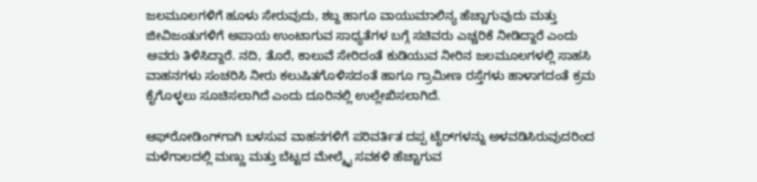ಜಲಮೂಲಗಳಿಗೆ ಹೂಳು ಸೇರುವುದು, ಶಬ್ದ ಹಾಗೂ ವಾಯುಮಾಲಿನ್ಯ ಹೆಚ್ಚಾಗುವುದು ಮತ್ತು ಜೀವಿಜಂತುಗಳಿಗೆ ಅಪಾಯ ಉಂಟಾಗುವ ಸಾಧ್ಯತೆಗಳ ಬಗ್ಗೆ ಸಚಿವರು ಎಚ್ಚರಿಕೆ ನೀಡಿದ್ದಾರೆ ಎಂದು ಅವರು ತಿಳಿಸಿದ್ದಾರೆ. ನದಿ, ತೊರೆ, ಕಾಲುವೆ ಸೇರಿದಂತೆ ಕುಡಿಯುವ ನೀರಿನ ಜಲಮೂಲಗಳಲ್ಲಿ ಸಾಹಸಿ ವಾಹನಗಳು ಸಂಚರಿಸಿ ನೀರು ಕಲುಷಿತಗೊಳಿಸದಂತೆ ಹಾಗೂ ಗ್ರಾಮೀಣ ರಸ್ತೆಗಳು ಹಾಳಾಗದಂತೆ ಕ್ರಮ ಕೈಗೊಳ್ಳಲು ಸೂಚಿಸಲಾಗಿದೆ ಎಂದು ದೂರಿನಲ್ಲಿ ಉಲ್ಲೇಖಿಸಲಾಗಿದೆ.

ಆಫ್‌ರೋಡಿಂಗ್‌ಗಾಗಿ ಬಳಸುವ ವಾಹನಗಳಿಗೆ ಪರಿವರ್ತಿತ ದಪ್ಪ ಟೈರ್‌ಗಳನ್ನು ಅಳವಡಿಸಿರುವುದರಿಂದ ಮಳೆಗಾಲದಲ್ಲಿ ಮಣ್ಣು ಮತ್ತು ಬೆಟ್ಟದ ಮೇಲ್ಮೈ ಸವಕಳಿ ಹೆಚ್ಚಾಗುವ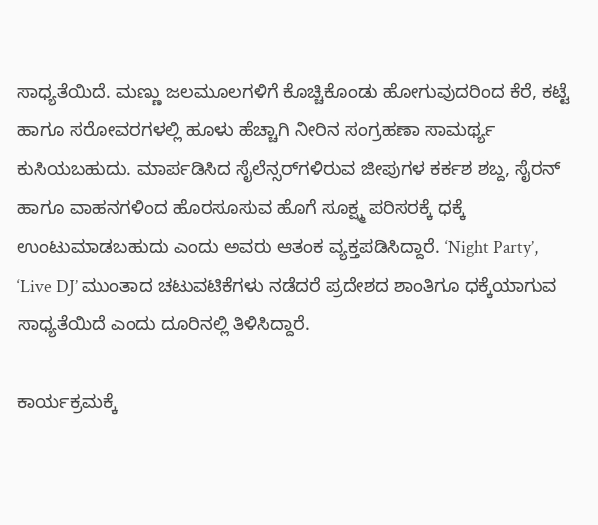ಸಾಧ್ಯತೆಯಿದೆ. ಮಣ್ಣು ಜಲಮೂಲಗಳಿಗೆ ಕೊಚ್ಚಿಕೊಂಡು ಹೋಗುವುದರಿಂದ ಕೆರೆ, ಕಟ್ಟೆ ಹಾಗೂ ಸರೋವರಗಳಲ್ಲಿ ಹೂಳು ಹೆಚ್ಚಾಗಿ ನೀರಿನ ಸಂಗ್ರಹಣಾ ಸಾಮರ್ಥ್ಯ ಕುಸಿಯಬಹುದು. ಮಾರ್ಪಡಿಸಿದ ಸೈಲೆನ್ಸರ್‌ಗಳಿರುವ ಜೀಪುಗಳ ಕರ್ಕಶ ಶಬ್ದ, ಸೈರನ್ ಹಾಗೂ ವಾಹನಗಳಿಂದ ಹೊರಸೂಸುವ ಹೊಗೆ ಸೂಕ್ಷ್ಮ ಪರಿಸರಕ್ಕೆ ಧಕ್ಕೆ ಉಂಟುಮಾಡಬಹುದು ಎಂದು ಅವರು ಆತಂಕ ವ್ಯಕ್ತಪಡಿಸಿದ್ದಾರೆ. ‘Night Party’, ‘Live DJ’ ಮುಂತಾದ ಚಟುವಟಿಕೆಗಳು ನಡೆದರೆ ಪ್ರದೇಶದ ಶಾಂತಿಗೂ ಧಕ್ಕೆಯಾಗುವ ಸಾಧ್ಯತೆಯಿದೆ ಎಂದು ದೂರಿನಲ್ಲಿ ತಿಳಿಸಿದ್ದಾರೆ.

ಕಾರ್ಯಕ್ರಮಕ್ಕೆ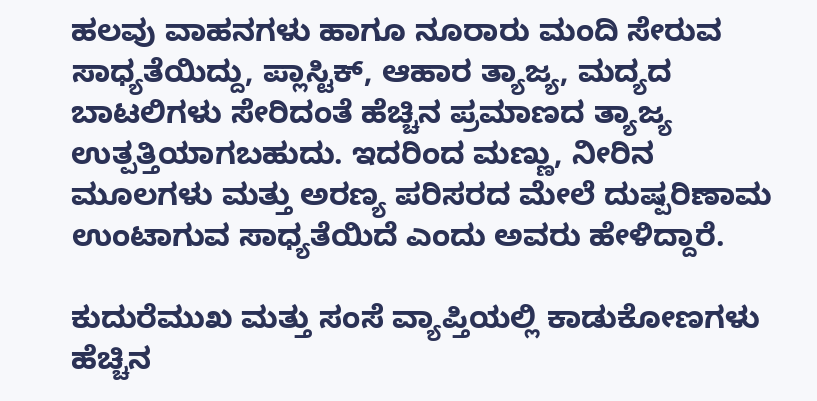ಹಲವು ವಾಹನಗಳು ಹಾಗೂ ನೂರಾರು ಮಂದಿ ಸೇರುವ ಸಾಧ್ಯತೆಯಿದ್ದು, ಪ್ಲಾಸ್ಟಿಕ್, ಆಹಾರ ತ್ಯಾಜ್ಯ, ಮದ್ಯದ ಬಾಟಲಿಗಳು ಸೇರಿದಂತೆ ಹೆಚ್ಚಿನ ಪ್ರಮಾಣದ ತ್ಯಾಜ್ಯ ಉತ್ಪತ್ತಿಯಾಗಬಹುದು. ಇದರಿಂದ ಮಣ್ಣು, ನೀರಿನ ಮೂಲಗಳು ಮತ್ತು ಅರಣ್ಯ ಪರಿಸರದ ಮೇಲೆ ದುಷ್ಪರಿಣಾಮ ಉಂಟಾಗುವ ಸಾಧ್ಯತೆಯಿದೆ ಎಂದು ಅವರು ಹೇಳಿದ್ದಾರೆ.

ಕುದುರೆಮುಖ ಮತ್ತು ಸಂಸೆ ವ್ಯಾಪ್ತಿಯಲ್ಲಿ ಕಾಡುಕೋಣಗಳು ಹೆಚ್ಚಿನ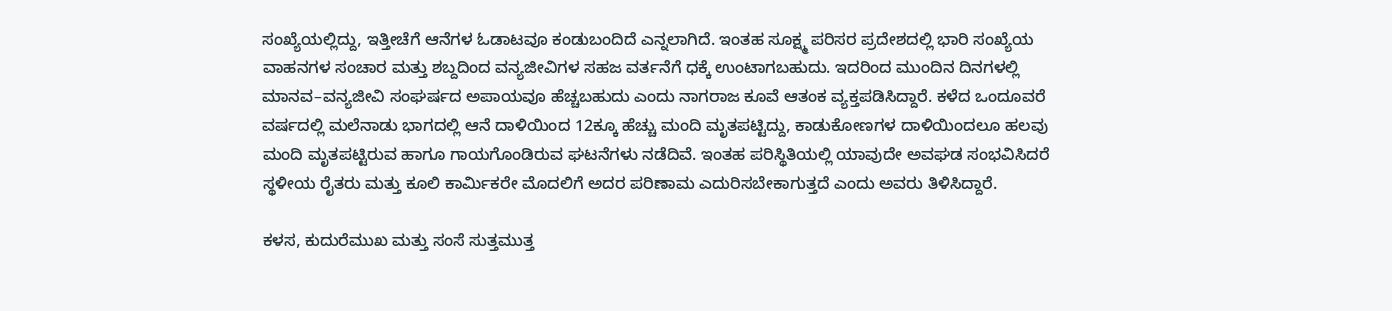ಸಂಖ್ಯೆಯಲ್ಲಿದ್ದು, ಇತ್ತೀಚೆಗೆ ಆನೆಗಳ ಓಡಾಟವೂ ಕಂಡುಬಂದಿದೆ ಎನ್ನಲಾಗಿದೆ. ಇಂತಹ ಸೂಕ್ಷ್ಮ ಪರಿಸರ ಪ್ರದೇಶದಲ್ಲಿ ಭಾರಿ ಸಂಖ್ಯೆಯ ವಾಹನಗಳ ಸಂಚಾರ ಮತ್ತು ಶಬ್ದದಿಂದ ವನ್ಯಜೀವಿಗಳ ಸಹಜ ವರ್ತನೆಗೆ ಧಕ್ಕೆ ಉಂಟಾಗಬಹುದು. ಇದರಿಂದ ಮುಂದಿನ ದಿನಗಳಲ್ಲಿ ಮಾನವ–ವನ್ಯಜೀವಿ ಸಂಘರ್ಷದ ಅಪಾಯವೂ ಹೆಚ್ಚಬಹುದು ಎಂದು ನಾಗರಾಜ ಕೂವೆ ಆತಂಕ ವ್ಯಕ್ತಪಡಿಸಿದ್ದಾರೆ. ಕಳೆದ ಒಂದೂವರೆ ವರ್ಷದಲ್ಲಿ ಮಲೆನಾಡು ಭಾಗದಲ್ಲಿ ಆನೆ ದಾಳಿಯಿಂದ 12ಕ್ಕೂ ಹೆಚ್ಚು ಮಂದಿ ಮೃತಪಟ್ಟಿದ್ದು, ಕಾಡುಕೋಣಗಳ ದಾಳಿಯಿಂದಲೂ ಹಲವು ಮಂದಿ ಮೃತಪಟ್ಟಿರುವ ಹಾಗೂ ಗಾಯಗೊಂಡಿರುವ ಘಟನೆಗಳು ನಡೆದಿವೆ. ಇಂತಹ ಪರಿಸ್ಥಿತಿಯಲ್ಲಿ ಯಾವುದೇ ಅವಘಡ ಸಂಭವಿಸಿದರೆ ಸ್ಥಳೀಯ ರೈತರು ಮತ್ತು ಕೂಲಿ ಕಾರ್ಮಿಕರೇ ಮೊದಲಿಗೆ ಅದರ ಪರಿಣಾಮ ಎದುರಿಸಬೇಕಾಗುತ್ತದೆ ಎಂದು ಅವರು ತಿಳಿಸಿದ್ದಾರೆ.

ಕಳಸ, ಕುದುರೆಮುಖ ಮತ್ತು ಸಂಸೆ ಸುತ್ತಮುತ್ತ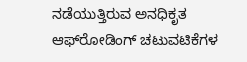ನಡೆಯುತ್ತಿರುವ ಅನಧಿಕೃತ ಆಫ್‌ರೋಡಿಂಗ್ ಚಟುವಟಿಕೆಗಳ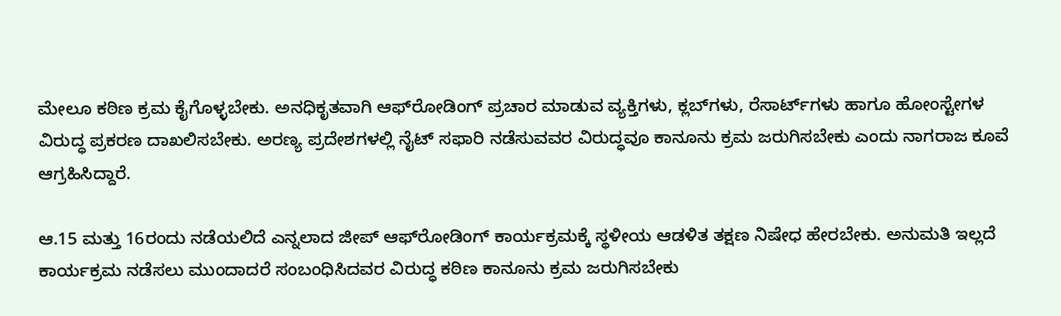ಮೇಲೂ ಕಠಿಣ ಕ್ರಮ ಕೈಗೊಳ್ಳಬೇಕು. ಅನಧಿಕೃತವಾಗಿ ಆಫ್‌ರೋಡಿಂಗ್ ಪ್ರಚಾರ ಮಾಡುವ ವ್ಯಕ್ತಿಗಳು, ಕ್ಲಬ್‌ಗಳು, ರೆಸಾರ್ಟ್‌ಗಳು ಹಾಗೂ ಹೋಂಸ್ಟೇಗಳ ವಿರುದ್ಧ ಪ್ರಕರಣ ದಾಖಲಿಸಬೇಕು. ಅರಣ್ಯ ಪ್ರದೇಶಗಳಲ್ಲಿ ನೈಟ್ ಸಫಾರಿ ನಡೆಸುವವರ ವಿರುದ್ಧವೂ ಕಾನೂನು ಕ್ರಮ ಜರುಗಿಸಬೇಕು ಎಂದು ನಾಗರಾಜ ಕೂವೆ ಆಗ್ರಹಿಸಿದ್ದಾರೆ.

ಆ.15 ಮತ್ತು 16ರಂದು ನಡೆಯಲಿದೆ ಎನ್ನಲಾದ ಜೀಪ್ ಆಫ್‌ರೋಡಿಂಗ್ ಕಾರ್ಯಕ್ರಮಕ್ಕೆ ಸ್ಥಳೀಯ ಆಡಳಿತ ತಕ್ಷಣ ನಿಷೇಧ ಹೇರಬೇಕು. ಅನುಮತಿ ಇಲ್ಲದೆ ಕಾರ್ಯಕ್ರಮ ನಡೆಸಲು ಮುಂದಾದರೆ ಸಂಬಂಧಿಸಿದವರ ವಿರುದ್ಧ ಕಠಿಣ ಕಾನೂನು ಕ್ರಮ ಜರುಗಿಸಬೇಕು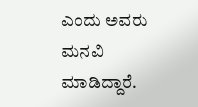ಎಂದು ಅವರು ಮನವಿ ಮಾಡಿದ್ದಾರೆ.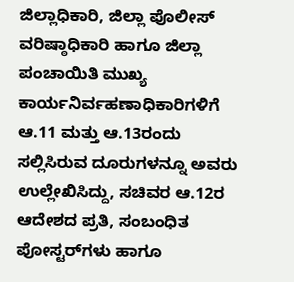ಜಿಲ್ಲಾಧಿಕಾರಿ, ಜಿಲ್ಲಾ ಪೊಲೀಸ್ ವರಿಷ್ಠಾಧಿಕಾರಿ ಹಾಗೂ ಜಿಲ್ಲಾ ಪಂಚಾಯಿತಿ ಮುಖ್ಯ ಕಾರ್ಯನಿರ್ವಹಣಾಧಿಕಾರಿಗಳಿಗೆ ಆ.11 ಮತ್ತು ಆ.13ರಂದು ಸಲ್ಲಿಸಿರುವ ದೂರುಗಳನ್ನೂ ಅವರು ಉಲ್ಲೇಖಿಸಿದ್ದು, ಸಚಿವರ ಆ.12ರ ಆದೇಶದ ಪ್ರತಿ, ಸಂಬಂಧಿತ ಪೋಸ್ಟರ್‌ಗಳು ಹಾಗೂ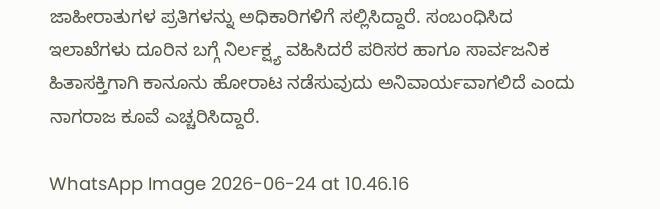ಜಾಹೀರಾತುಗಳ ಪ್ರತಿಗಳನ್ನು ಅಧಿಕಾರಿಗಳಿಗೆ ಸಲ್ಲಿಸಿದ್ದಾರೆ. ಸಂಬಂಧಿಸಿದ ಇಲಾಖೆಗಳು ದೂರಿನ ಬಗ್ಗೆ ನಿರ್ಲಕ್ಷ್ಯ ವಹಿಸಿದರೆ ಪರಿಸರ ಹಾಗೂ ಸಾರ್ವಜನಿಕ ಹಿತಾಸಕ್ತಿಗಾಗಿ ಕಾನೂನು ಹೋರಾಟ ನಡೆಸುವುದು ಅನಿವಾರ್ಯವಾಗಲಿದೆ ಎಂದು ನಾಗರಾಜ ಕೂವೆ ಎಚ್ಚರಿಸಿದ್ದಾರೆ.

WhatsApp Image 2026-06-24 at 10.46.16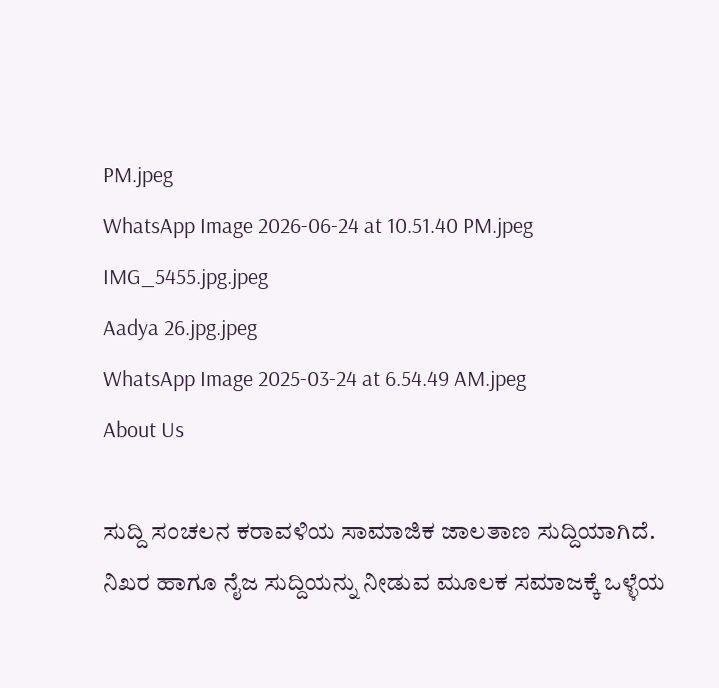PM.jpeg
WhatsApp Image 2026-06-24 at 10.51.40 PM.jpeg
IMG_5455.jpg.jpeg
Aadya 26.jpg.jpeg
WhatsApp Image 2025-03-24 at 6.54.49 AM.jpeg
About Us

ಸುದ್ದಿ ಸಂಚಲನ ಕರಾವಳಿಯ ಸಾಮಾಜಿಕ ಜಾಲತಾಣ ಸುದ್ದಿಯಾಗಿದೆ. ನಿಖರ ಹಾಗೂ ನೈಜ ಸುದ್ದಿಯನ್ನು ನೀಡುವ ಮೂಲಕ ಸಮಾಜಕ್ಕೆ ಒಳ್ಳೆಯ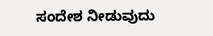ಸಂದೇಶ ನೀಡುವುದು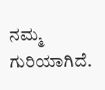ನಮ್ಮ ಗುರಿಯಾಗಿದೆ.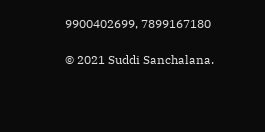9900402699, 7899167180

© 2021 Suddi Sanchalana.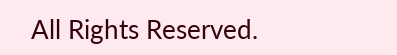All Rights Reserved.